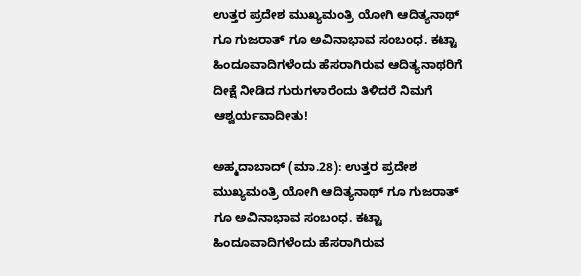ಉತ್ತರ ಪ್ರದೇಶ ಮುಖ್ಯಮಂತ್ರಿ ಯೋಗಿ ಆದಿತ್ಯನಾಥ್ ಗೂ ಗುಜರಾತ್ ಗೂ ಅವಿನಾಭಾವ ಸಂಬಂಧ. ಕಟ್ಟಾ ಹಿಂದೂವಾದಿಗಳೆಂದು ಹೆಸರಾಗಿರುವ ಆದಿತ್ಯನಾಥರಿಗೆ ದೀಕ್ಷೆ ನೀಡಿದ ಗುರುಗಳಾರೆಂದು ತಿಳಿದರೆ ನಿಮಗೆ ಆಶ್ವರ್ಯವಾದೀತು!

ಅಹ್ಮದಾಬಾದ್ (ಮಾ.28): ಉತ್ತರ ಪ್ರದೇಶ ಮುಖ್ಯಮಂತ್ರಿ ಯೋಗಿ ಆದಿತ್ಯನಾಥ್ ಗೂ ಗುಜರಾತ್ ಗೂ ಅವಿನಾಭಾವ ಸಂಬಂಧ. ಕಟ್ಟಾ ಹಿಂದೂವಾದಿಗಳೆಂದು ಹೆಸರಾಗಿರುವ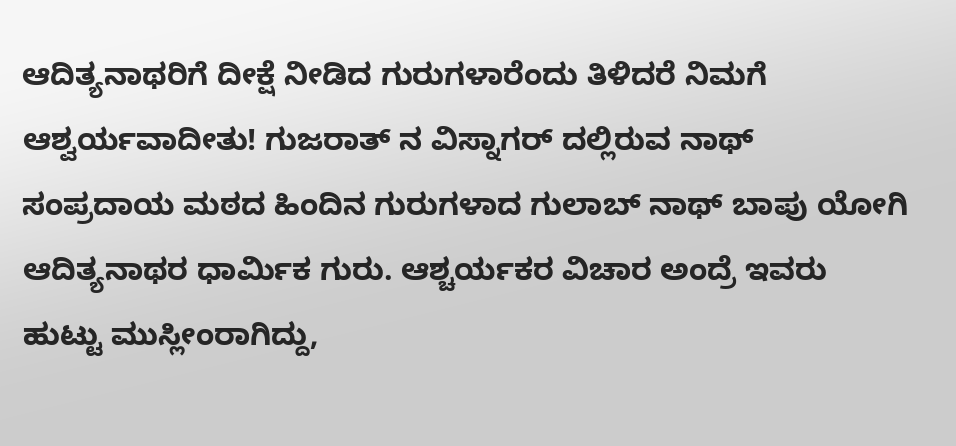ಆದಿತ್ಯನಾಥರಿಗೆ ದೀಕ್ಷೆ ನೀಡಿದ ಗುರುಗಳಾರೆಂದು ತಿಳಿದರೆ ನಿಮಗೆ ಆಶ್ವರ್ಯವಾದೀತು! ಗುಜರಾತ್ ನ ವಿಸ್ನಾಗರ್ ದಲ್ಲಿರುವ ನಾಥ್ ಸಂಪ್ರದಾಯ ಮಠದ ಹಿಂದಿನ ಗುರುಗಳಾದ ಗುಲಾಬ್ ನಾಥ್ ಬಾಪು ಯೋಗಿ ಆದಿತ್ಯನಾಥರ ಧಾರ್ಮಿಕ ಗುರು. ಆಶ್ಚರ್ಯಕರ ವಿಚಾರ ಅಂದ್ರೆ ಇವರು ಹುಟ್ಟು ಮುಸ್ಲೀಂರಾಗಿದ್ದು,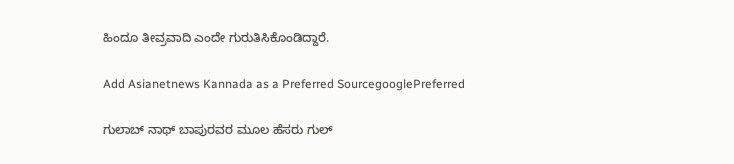ಹಿಂದೂ ತೀವ್ರವಾದಿ ಎಂದೇ ಗುರುತಿಸಿಕೊಂಡಿದ್ದಾರೆ.

Add Asianetnews Kannada as a Preferred SourcegooglePreferred

ಗುಲಾಬ್ ನಾಥ್ ಬಾಪುರವರ ಮೂಲ ಹೆಸರು ಗುಲ್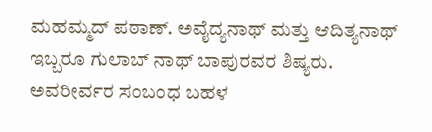ಮಹಮ್ಮದ್ ಪಠಾಣ್. ಅವೈದ್ಯನಾಥ್ ಮತ್ತು ಆದಿತ್ಯನಾಥ್ ಇಬ್ಬರೂ ಗುಲಾಬ್ ನಾಥ್ ಬಾಪುರವರ ಶಿಷ್ಯರು. ಅವರೀರ್ವರ ಸಂಬಂಧ ಬಹಳ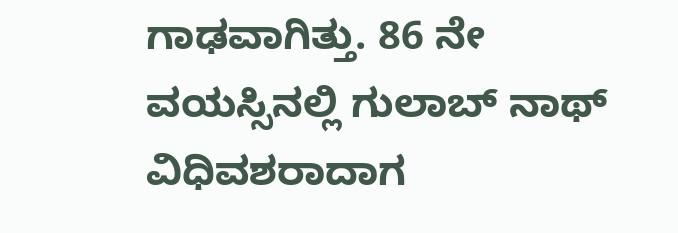ಗಾಢವಾಗಿತ್ತು. 86 ನೇ ವಯಸ್ಸಿನಲ್ಲಿ ಗುಲಾಬ್ ನಾಥ್ ವಿಧಿವಶರಾದಾಗ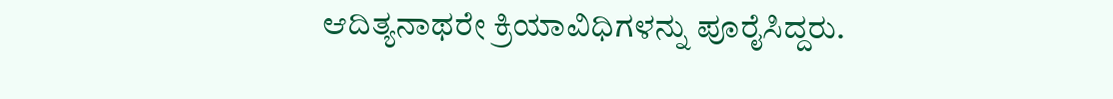ಆದಿತ್ಯನಾಥರೇ ಕ್ರಿಯಾವಿಧಿಗಳನ್ನು ಪೂರೈಸಿದ್ದರು.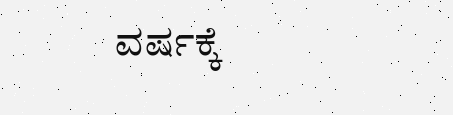ವರ್ಷಕ್ಕೆ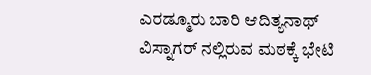ಎರಡ್ಮೂರು ಬಾರಿ ಆದಿತ್ಯನಾಥ್ ವಿಸ್ನಾಗರ್ ನಲ್ಲಿರುವ ಮಠಕ್ಕೆ ಭೇಟಿ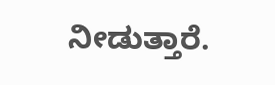ನೀಡುತ್ತಾರೆ.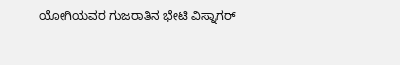ಯೋಗಿಯವರ ಗುಜರಾತಿನ ಭೇಟಿ ವಿಸ್ನಾಗರ್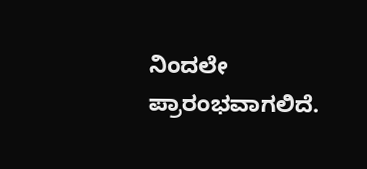ನಿಂದಲೇ ಪ್ರಾರಂಭವಾಗಲಿದೆ.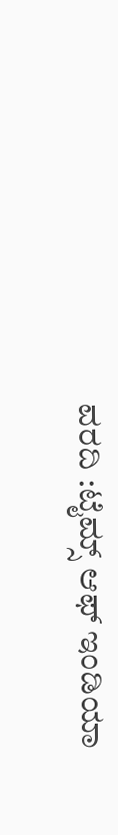ವರದಿ :ಟೈಮ್ಸ್ ಆಫ್ ಇಂಡಿಯಾ